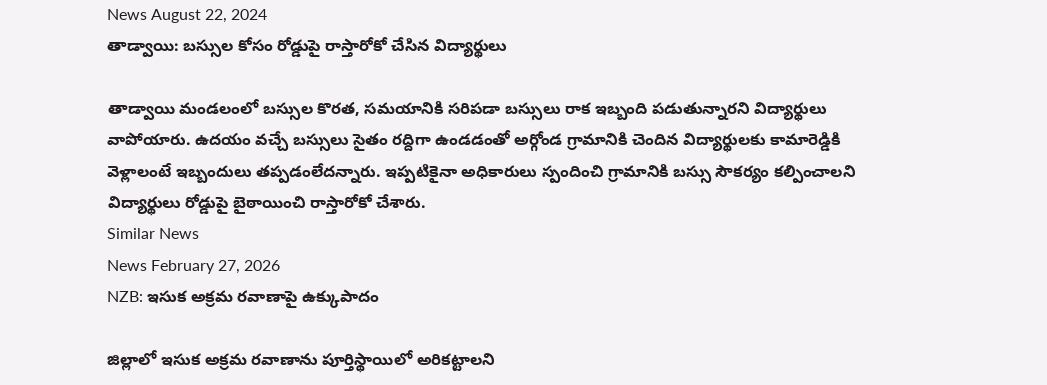News August 22, 2024
తాడ్వాయి: బస్సుల కోసం రోడ్డుపై రాస్తారోకో చేసిన విద్యార్థులు

తాడ్వాయి మండలంలో బస్సుల కొరత, సమయానికి సరిపడా బస్సులు రాక ఇబ్బంది పడుతున్నారని విద్యార్థులు వాపోయారు. ఉదయం వచ్చే బస్సులు సైతం రద్దిగా ఉండడంతో అర్గోండ గ్రామానికి చెందిన విద్యార్థులకు కామారెడ్డికి వెళ్లాలంటే ఇబ్బందులు తప్పడంలేదన్నారు. ఇప్పటికైనా అధికారులు స్పందించి గ్రామానికి బస్సు సౌకర్యం కల్పించాలని విద్యార్థులు రోడ్డుపై బైఠాయించి రాస్తారోకో చేశారు.
Similar News
News February 27, 2026
NZB: ఇసుక అక్రమ రవాణాపై ఉక్కుపాదం

జిల్లాలో ఇసుక అక్రమ రవాణాను పూర్తిస్థాయిలో అరికట్టాలని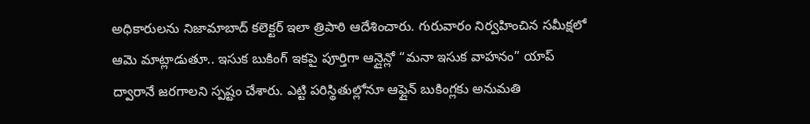అధికారులను నిజామాబాద్ కలెక్టర్ ఇలా త్రిపాఠి ఆదేశించారు. గురువారం నిర్వహించిన సమీక్షలో ఆమె మాట్లాడుతూ.. ఇసుక బుకింగ్ ఇకపై పూర్తిగా ఆన్లైన్లో “మనా ఇసుక వాహనం” యాప్ ద్వారానే జరగాలని స్పష్టం చేశారు. ఎట్టి పరిస్థితుల్లోనూ ఆఫ్లైన్ బుకింగ్లకు అనుమతి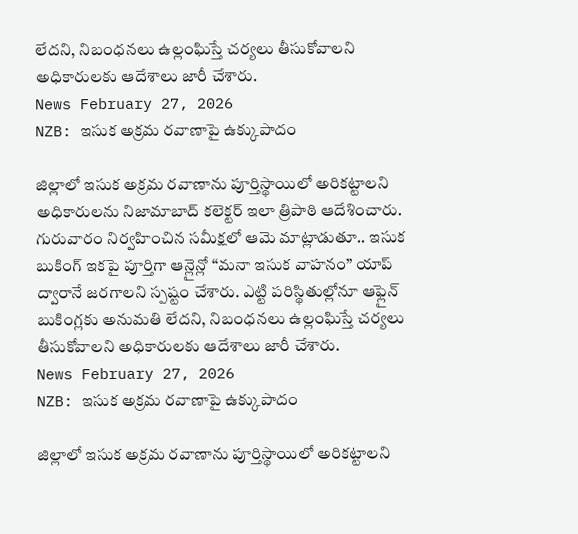లేదని, నిబంధనలు ఉల్లంఘిస్తే చర్యలు తీసుకోవాలని అధికారులకు ఆదేశాలు జారీ చేశారు.
News February 27, 2026
NZB: ఇసుక అక్రమ రవాణాపై ఉక్కుపాదం

జిల్లాలో ఇసుక అక్రమ రవాణాను పూర్తిస్థాయిలో అరికట్టాలని అధికారులను నిజామాబాద్ కలెక్టర్ ఇలా త్రిపాఠి ఆదేశించారు. గురువారం నిర్వహించిన సమీక్షలో ఆమె మాట్లాడుతూ.. ఇసుక బుకింగ్ ఇకపై పూర్తిగా ఆన్లైన్లో “మనా ఇసుక వాహనం” యాప్ ద్వారానే జరగాలని స్పష్టం చేశారు. ఎట్టి పరిస్థితుల్లోనూ ఆఫ్లైన్ బుకింగ్లకు అనుమతి లేదని, నిబంధనలు ఉల్లంఘిస్తే చర్యలు తీసుకోవాలని అధికారులకు ఆదేశాలు జారీ చేశారు.
News February 27, 2026
NZB: ఇసుక అక్రమ రవాణాపై ఉక్కుపాదం

జిల్లాలో ఇసుక అక్రమ రవాణాను పూర్తిస్థాయిలో అరికట్టాలని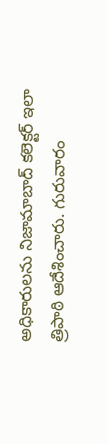అధికారులను నిజామాబాద్ కలెక్టర్ ఇలా త్రిపాఠి ఆదేశించారు. గురువారం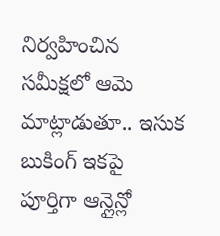నిర్వహించిన సమీక్షలో ఆమె మాట్లాడుతూ.. ఇసుక బుకింగ్ ఇకపై పూర్తిగా ఆన్లైన్లో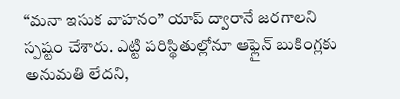“మనా ఇసుక వాహనం” యాప్ ద్వారానే జరగాలని స్పష్టం చేశారు. ఎట్టి పరిస్థితుల్లోనూ ఆఫ్లైన్ బుకింగ్లకు అనుమతి లేదని,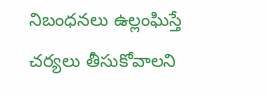నిబంధనలు ఉల్లంఘిస్తే చర్యలు తీసుకోవాలని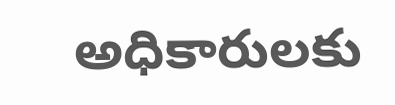అధికారులకు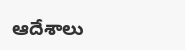ఆదేశాలు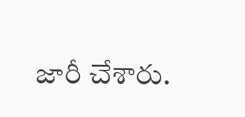జారీ చేశారు.